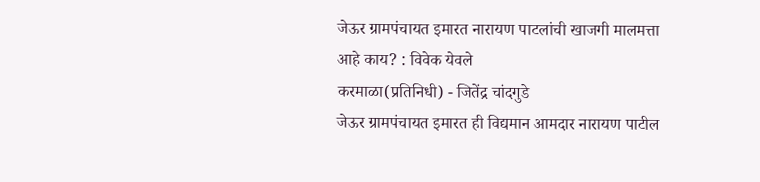जेऊर ग्रामपंचायत इमारत नारायण पाटलांची खाजगी मालमत्ता आहे काय? : विवेक येवले
करमाळा(प्रतिनिधी) - जितेंद्र चांदगुडे
जेऊर ग्रामपंचायत इमारत ही विद्यमान आमदार नारायण पाटील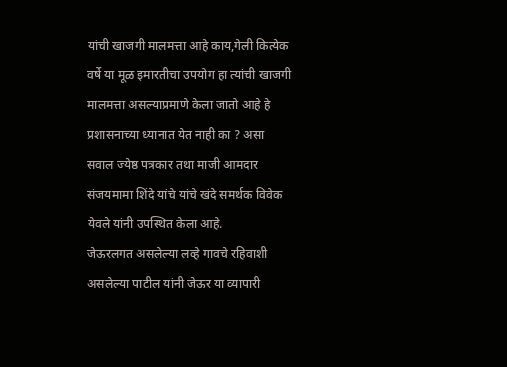यांची खाजगी मालमत्ता आहे काय,गेली कित्येक वर्षे या मूळ इमारतीचा उपयोग हा त्यांची खाजगी मालमत्ता असल्याप्रमाणे केला जातो आहे हे प्रशासनाच्या ध्यानात येत नाही का ? असा सवाल ज्येष्ठ पत्रकार तथा माजी आमदार संजयमामा शिंदे यांचे यांचे खंदे समर्थक विवेक येवले यांनी उपस्थित केला आहे.
जेऊरलगत असलेल्या लव्हे गावचे रहिवाशी असलेल्या पाटील यांनी जेऊर या व्यापारी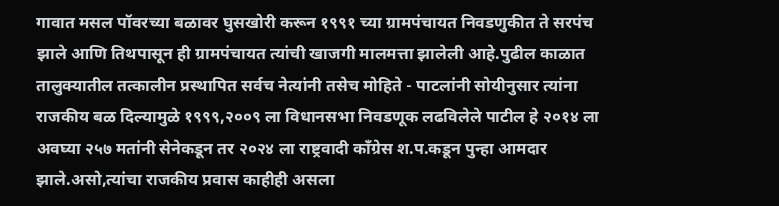गावात मसल पॉवरच्या बळावर घुसखोरी करून १९९१ च्या ग्रामपंचायत निवडणुकीत ते सरपंच झाले आणि तिथपासून ही ग्रामपंचायत त्यांची खाजगी मालमत्ता झालेली आहे.पुढील काळात तालुक्यातील तत्कालीन प्रस्थापित सर्वच नेत्यांनी तसेच मोहिते - पाटलांनी सोयीनुसार त्यांना राजकीय बळ दिल्यामुळे १९९९,२००९ ला विधानसभा निवडणूक लढविलेले पाटील हे २०१४ ला अवघ्या २५७ मतांनी सेनेकडून तर २०२४ ला राष्ट्रवादी काँग्रेस श.प.कडून पुन्हा आमदार झाले.असो,त्यांचा राजकीय प्रवास काहीही असला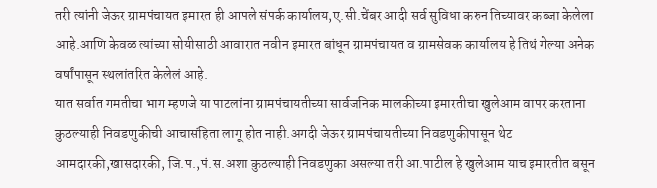तरी त्यांनी जेऊर ग्रामपंचायत इमारत ही आपले संपर्क कार्यालय,ए.सी.चेंबर आदी सर्व सुविधा करुन तिच्यावर कब्जा केलेला आहे.आणि केवळ त्यांच्या सोयीसाठी आवारात नवीन इमारत बांधून ग्रामपंचायत व ग्रामसेवक कार्यालय हे तिथं गेल्या अनेक वर्षांपासून स्थलांतरित केलेलं आहे.
यात सर्वात गमतीचा भाग म्हणजे या पाटलांना ग्रामपंचायतीच्या सार्वजनिक मालकीच्या इमारतीचा खुलेआम वापर करताना कुठल्याही निवडणुकीची आचासंहिता लागू होत नाही.अगदी जेऊर ग्रामपंचायतीच्या निवडणुकीपासून थेट आमदारकी,खासदारकी, जि.प.,पं.स.अशा कुठल्याही निवडणुका असल्या तरी आ.पाटील हे खुलेआम याच इमारतीत बसून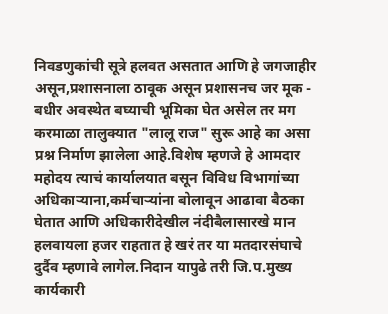निवडणुकांची सूत्रे हलवत असतात आणि हे जगजाहीर असून,प्रशासनाला ठावूक असून प्रशासनच जर मूक - बधीर अवस्थेत बघ्याची भूमिका घेत असेल तर मग करमाळा तालुक्यात "लालू राज" सुरू आहे का असा प्रश्न निर्माण झालेला आहे.विशेष म्हणजे हे आमदार महोदय त्याचं कार्यालयात बसून विविध विभागांच्या अधिकाऱ्याना,कर्मचाऱ्यांना बोलावून आढावा बैठका घेतात आणि अधिकारीदेखील नंदीबैलासारखे मान हलवायला हजर राहतात हे खरं तर या मतदारसंघाचे दुर्दैव म्हणावे लागेल.निदान यापुढे तरी जि.प.मुख्य कार्यकारी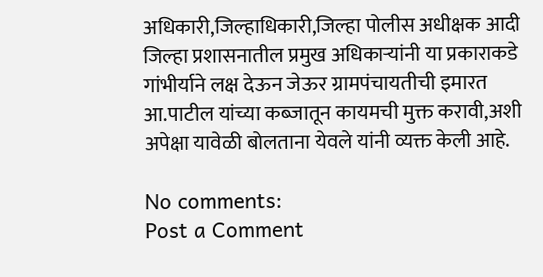अधिकारी,जिल्हाधिकारी,जिल्हा पोलीस अधीक्षक आदी जिल्हा प्रशासनातील प्रमुख अधिकाऱ्यांनी या प्रकाराकडे गांभीर्याने लक्ष देऊन जेऊर ग्रामपंचायतीची इमारत आ.पाटील यांच्या कब्जातून कायमची मुक्त करावी,अशी अपेक्षा यावेळी बोलताना येवले यांनी व्यक्त केली आहे.

No comments:
Post a Comment